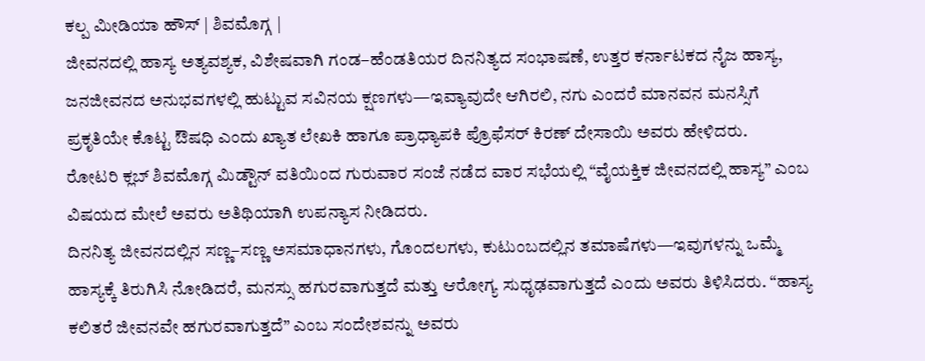ಕಲ್ಪ ಮೀಡಿಯಾ ಹೌಸ್ | ಶಿವಮೊಗ್ಗ |
ಜೀವನದಲ್ಲಿ ಹಾಸ್ಯ ಅತ್ಯವಶ್ಯಕ, ವಿಶೇಷವಾಗಿ ಗಂಡ–ಹೆಂಡತಿಯರ ದಿನನಿತ್ಯದ ಸಂಭಾಷಣೆ, ಉತ್ತರ ಕರ್ನಾಟಕದ ನೈಜ ಹಾಸ್ಯ, ಜನಜೀವನದ ಅನುಭವಗಳಲ್ಲಿ ಹುಟ್ಟುವ ಸವಿನಯ ಕ್ಷಣಗಳು—ಇವ್ಯಾವುದೇ ಆಗಿರಲಿ, ನಗು ಎಂದರೆ ಮಾನವನ ಮನಸ್ಸಿಗೆ ಪ್ರಕೃತಿಯೇ ಕೊಟ್ಟ ಔಷಧಿ ಎಂದು ಖ್ಯಾತ ಲೇಖಕಿ ಹಾಗೂ ಪ್ರಾಧ್ಯಾಪಕಿ ಪ್ರೊಫೆಸರ್ ಕಿರಣ್ ದೇಸಾಯಿ ಅವರು ಹೇಳಿದರು.
ರೋಟರಿ ಕ್ಲಬ್ ಶಿವಮೊಗ್ಗ ಮಿಡ್ಟೌನ್ ವತಿಯಿಂದ ಗುರುವಾರ ಸಂಜೆ ನಡೆದ ವಾರ ಸಭೆಯಲ್ಲಿ “ವೈಯಕ್ತಿಕ ಜೀವನದಲ್ಲಿ ಹಾಸ್ಯ” ಎಂಬ ವಿಷಯದ ಮೇಲೆ ಅವರು ಅತಿಥಿಯಾಗಿ ಉಪನ್ಯಾಸ ನೀಡಿದರು.
ದಿನನಿತ್ಯ ಜೀವನದಲ್ಲಿನ ಸಣ್ಣ–ಸಣ್ಣ ಅಸಮಾಧಾನಗಳು, ಗೊಂದಲಗಳು, ಕುಟುಂಬದಲ್ಲಿನ ತಮಾಷೆಗಳು—ಇವುಗಳನ್ನು ಒಮ್ಮೆ ಹಾಸ್ಯಕ್ಕೆ ತಿರುಗಿಸಿ ನೋಡಿದರೆ, ಮನಸ್ಸು ಹಗುರವಾಗುತ್ತದೆ ಮತ್ತು ಆರೋಗ್ಯ ಸುಧೃಢವಾಗುತ್ತದೆ ಎಂದು ಅವರು ತಿಳಿಸಿದರು. “ಹಾಸ್ಯ ಕಲಿತರೆ ಜೀವನವೇ ಹಗುರವಾಗುತ್ತದೆ” ಎಂಬ ಸಂದೇಶವನ್ನು ಅವರು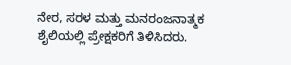ನೇರ, ಸರಳ ಮತ್ತು ಮನರಂಜನಾತ್ಮಕ ಶೈಲಿಯಲ್ಲಿ ಪ್ರೇಕ್ಷಕರಿಗೆ ತಿಳಿಸಿದರು.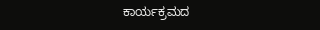ಕಾರ್ಯಕ್ರಮದ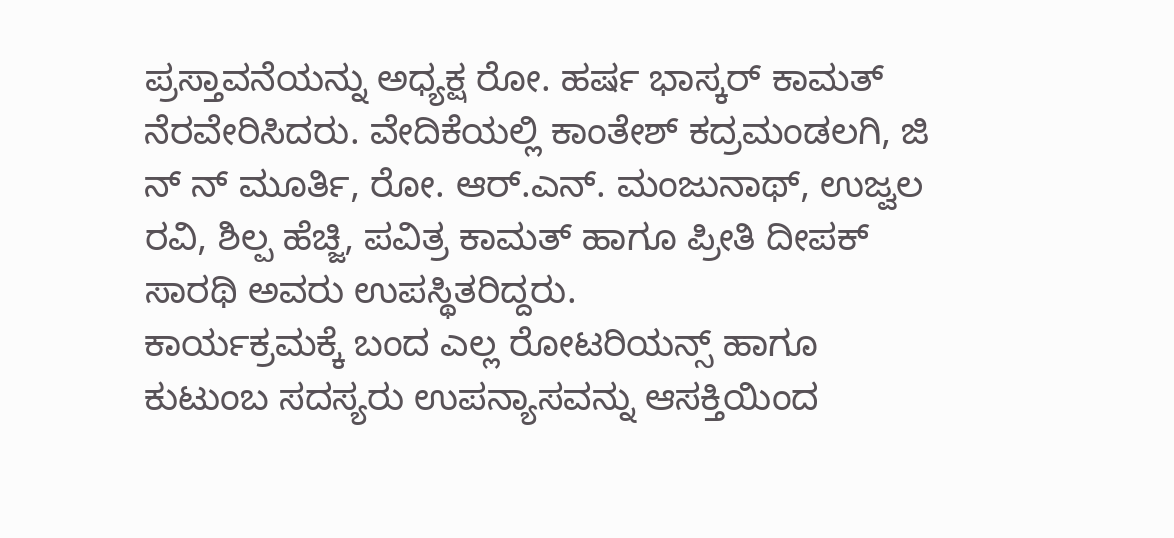ಪ್ರಸ್ತಾವನೆಯನ್ನು ಅಧ್ಯಕ್ಷ ರೋ. ಹರ್ಷ ಭಾಸ್ಕರ್ ಕಾಮತ್ ನೆರವೇರಿಸಿದರು. ವೇದಿಕೆಯಲ್ಲಿ ಕಾಂತೇಶ್ ಕದ್ರಮಂಡಲಗಿ, ಜಿ ನ್ ನ್ ಮೂರ್ತಿ, ರೋ. ಆರ್.ಎನ್. ಮಂಜುನಾಥ್, ಉಜ್ವಲ ರವಿ, ಶಿಲ್ಪ ಹೆಚ್ಜಿ, ಪವಿತ್ರ ಕಾಮತ್ ಹಾಗೂ ಪ್ರೀತಿ ದೀಪಕ್ ಸಾರಥಿ ಅವರು ಉಪಸ್ಥಿತರಿದ್ದರು.
ಕಾರ್ಯಕ್ರಮಕ್ಕೆ ಬಂದ ಎಲ್ಲ ರೋಟರಿಯನ್ಸ್ ಹಾಗೂ ಕುಟುಂಬ ಸದಸ್ಯರು ಉಪನ್ಯಾಸವನ್ನು ಆಸಕ್ತಿಯಿಂದ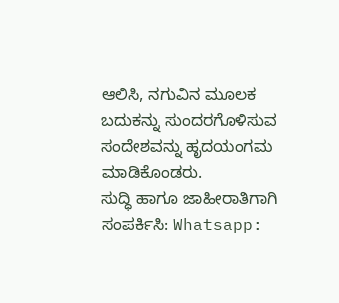ಆಲಿಸಿ, ನಗುವಿನ ಮೂಲಕ ಬದುಕನ್ನು ಸುಂದರಗೊಳಿಸುವ ಸಂದೇಶವನ್ನು ಹೃದಯಂಗಮ ಮಾಡಿಕೊಂಡರು.
ಸುದ್ಧಿ ಹಾಗೂ ಜಾಹೀರಾತಿಗಾಗಿ ಸಂಪರ್ಕಿಸಿ: Whatsapp: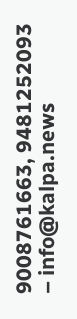9008761663, 9481252093 – info@kalpa.news